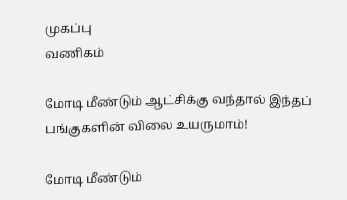முகப்பு
வணிகம்

மோடி மீண்டும் ஆட்சிக்கு வந்தால் இந்தப் பங்குகளின் விலை உயருமாம்!

மோடி மீண்டும்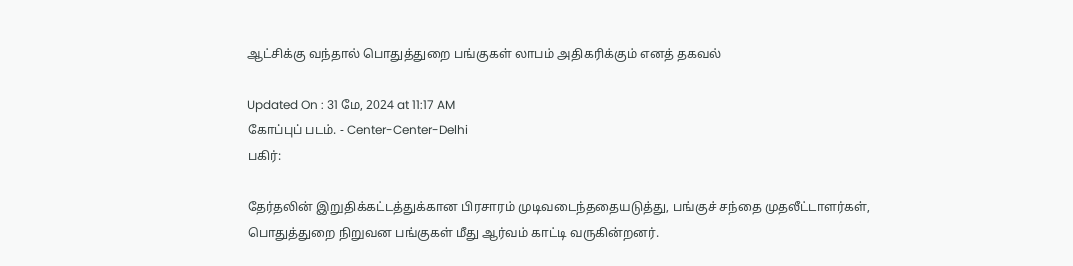ஆட்சிக்கு வந்தால் பொதுத்துறை பங்குகள் லாபம் அதிகரிக்கும் எனத் தகவல்

Updated On : 31 மே, 2024 at 11:17 AM
கோப்புப் படம். - Center-Center-Delhi
பகிர்:

தேர்தலின் இறுதிக்கட்டத்துக்கான பிரசாரம் முடிவடைந்ததையடுத்து, பங்குச் சந்தை முதலீட்டாளர்கள், பொதுத்துறை நிறுவன பங்குகள் மீது ஆர்வம் காட்டி வருகின்றனர்.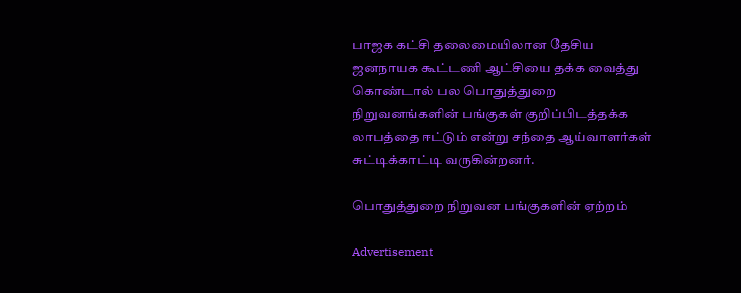பாஜக கட்சி தலைமையிலான தேசிய ஜனநாயக கூட்டணி ஆட்சியை தக்க வைத்து கொண்டால் பல பொதுத்துறை நிறுவனங்களின் பங்குகள் குறிப்பிடத்தக்க லாபத்தை ஈட்டும் என்று சந்தை ஆய்வாளர்கள் சுட்டிக்காட்டி வருகின்றனர்.

பொதுத்துறை நிறுவன பங்குகளின் ஏற்றம்

Advertisement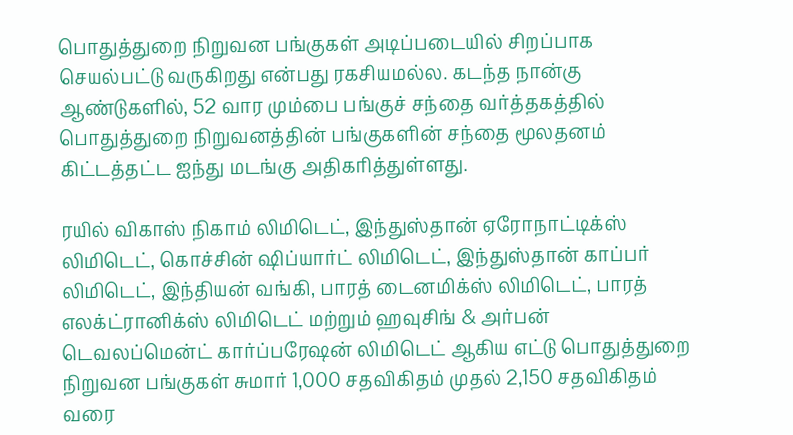பொதுத்துறை நிறுவன பங்குகள் அடிப்படையில் சிறப்பாக செயல்பட்டு வருகிறது என்பது ரகசியமல்ல. கடந்த நான்கு ஆண்டுகளில், 52 வார மும்பை பங்குச் சந்தை வர்த்தகத்தில் பொதுத்துறை நிறுவனத்தின் பங்குகளின் சந்தை மூலதனம் கிட்டத்தட்ட ஐந்து மடங்கு அதிகரித்துள்ளது.

ரயில் விகாஸ் நிகாம் லிமிடெட், இந்துஸ்தான் ஏரோநாட்டிக்ஸ் லிமிடெட், கொச்சின் ஷிப்யார்ட் லிமிடெட், இந்துஸ்தான் காப்பர் லிமிடெட், இந்தியன் வங்கி, பாரத் டைனமிக்ஸ் லிமிடெட், பாரத் எலக்ட்ரானிக்ஸ் லிமிடெட் மற்றும் ஹவுசிங் & அர்பன் டெவலப்மென்ட் கார்ப்பரேஷன் லிமிடெட் ஆகிய எட்டு பொதுத்துறை நிறுவன பங்குகள் சுமார் 1,000 சதவிகிதம் முதல் 2,150 சதவிகிதம் வரை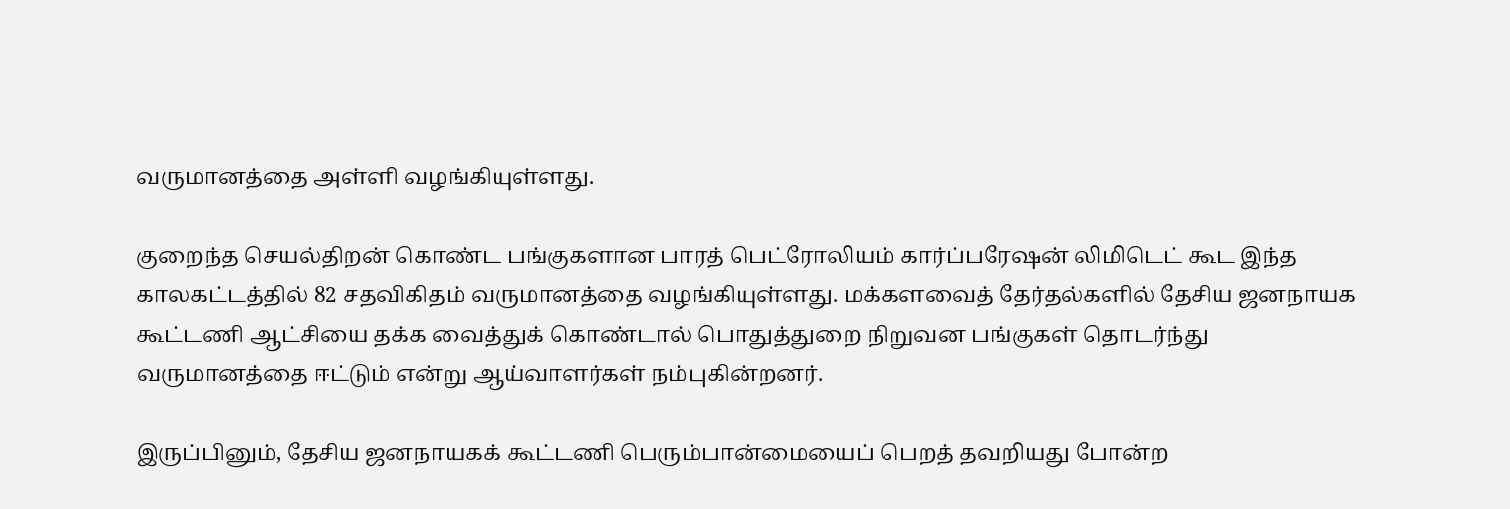வருமானத்தை அள்ளி வழங்கியுள்ளது.

குறைந்த செயல்திறன் கொண்ட பங்குகளான பாரத் பெட்ரோலியம் கார்ப்பரேஷன் லிமிடெட் கூட இந்த காலகட்டத்தில் 82 சதவிகிதம் வருமானத்தை வழங்கியுள்ளது. மக்களவைத் தேர்தல்களில் தேசிய ஜனநாயக கூட்டணி ஆட்சியை தக்க வைத்துக் கொண்டால் பொதுத்துறை நிறுவன பங்குகள் தொடர்ந்து வருமானத்தை ஈட்டும் என்று ஆய்வாளர்கள் நம்புகின்றனர்.

இருப்பினும், தேசிய ஜனநாயகக் கூட்டணி பெரும்பான்மையைப் பெறத் தவறியது போன்ற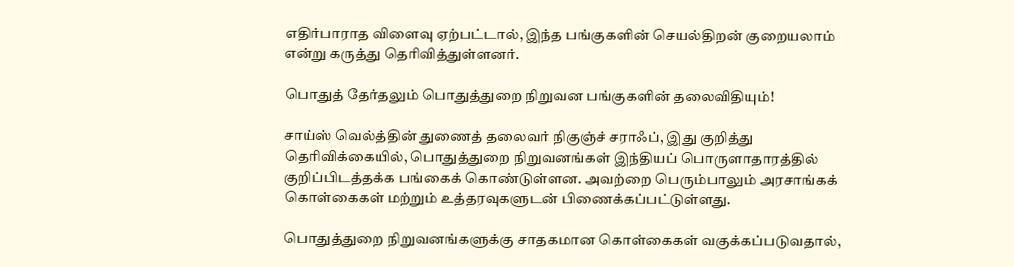எதிர்பாராத விளைவு ஏற்பட்டால், இந்த பங்குகளின் செயல்திறன் குறையலாம் என்று கருத்து தெரிவித்துள்ளனர்.

பொதுத் தேர்தலும் பொதுத்துறை நிறுவன பங்குகளின் தலைவிதியும்!

சாய்ஸ் வெல்த்தின் துணைத் தலைவர் நிகுஞ்ச் சராஃப், இது குறித்து தெரிவிக்கையில், பொதுத்துறை நிறுவனங்கள் இந்தியப் பொருளாதாரத்தில் குறிப்பிடத்தக்க பங்கைக் கொண்டுள்ளன. அவற்றை பெரும்பாலும் அரசாங்கக் கொள்கைகள் மற்றும் உத்தரவுகளுடன் பிணைக்கப்பட்டுள்ளது.

பொதுத்துறை நிறுவனங்களுக்கு சாதகமான கொள்கைகள் வகுக்கப்படுவதால்,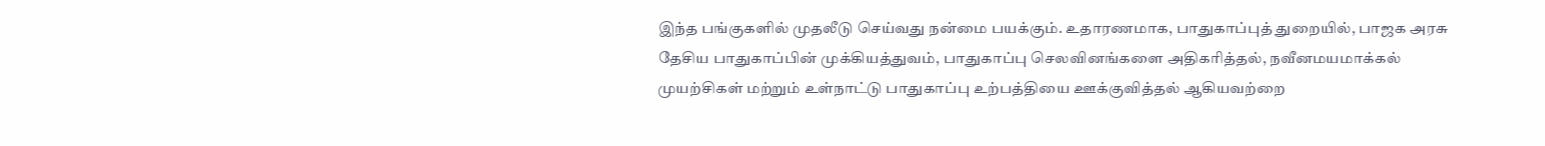இந்த பங்குகளில் முதலீடு செய்வது நன்மை பயக்கும். உதாரணமாக, பாதுகாப்புத் துறையில், பாஜக அரசு தேசிய பாதுகாப்பின் முக்கியத்துவம், பாதுகாப்பு செலவினங்களை அதிகரித்தல், நவீனமயமாக்கல் முயற்சிகள் மற்றும் உள்நாட்டு பாதுகாப்பு உற்பத்தியை ஊக்குவித்தல் ஆகியவற்றை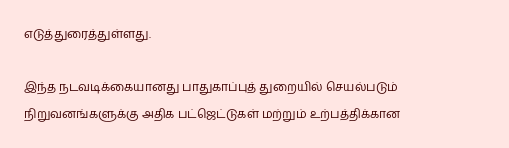எடுத்துரைத்துள்ளது.

இந்த நடவடிக்கையானது பாதுகாப்புத் துறையில் செயல்படும் நிறுவனங்களுக்கு அதிக பட்ஜெட்டுகள் மற்றும் உற்பத்திக்கான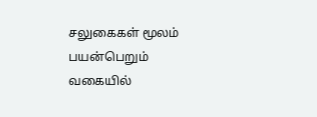சலுகைகள் மூலம் பயன்பெறும் வகையில்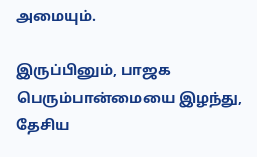அமையும்.

இருப்பினும், பாஜக பெரும்பான்மையை இழந்து, தேசிய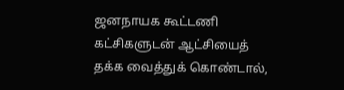ஜனநாயக கூட்டணி கட்சிகளுடன் ஆட்சியைத் தக்க வைத்துக் கொண்டால்,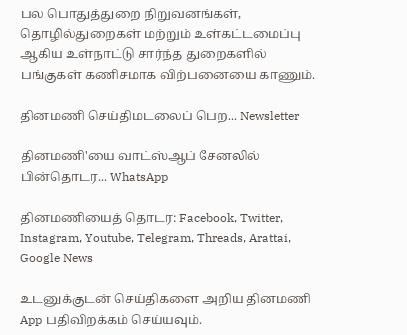பல பொதுத்துறை நிறுவனங்கள், தொழில்துறைகள் மற்றும் உள்கட்டமைப்பு ஆகிய உள்நாட்டு சார்ந்த துறைகளில் பங்குகள் கணிசமாக விற்பனையை காணும்.

தினமணி செய்திமடலைப் பெற... Newsletter

தினமணி'யை வாட்ஸ்ஆப் சேனலில் பின்தொடர... WhatsApp

தினமணியைத் தொடர: Facebook, Twitter, Instagram, Youtube, Telegram, Threads, Arattai, Google News

உடனுக்குடன் செய்திகளை அறிய தினமணி App பதிவிறக்கம் செய்யவும்.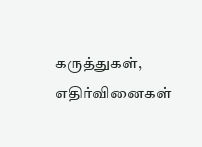கருத்துகள், எதிர்வினைகள்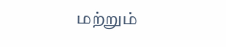மற்றும்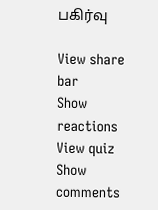பகிர்வு

View share bar
Show reactions
View quiz
Show comments